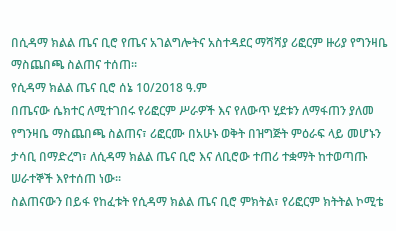በሲዳማ ክልል ጤና ቢሮ የጤና አገልግሎትና አስተዳደር ማሻሻያ ሪፎርም ዙሪያ የግንዛቤ ማስጨበጫ ስልጠና ተሰጠ።
የሲዳማ ክልል ጤና ቢሮ ሰኔ 10/2018 ዓ.ም
በጤናው ሴክተር ለሚተገበሩ የሪፎርም ሥራዎች እና የለውጥ ሂደቱን ለማፋጠን ያለመ የግንዛቤ ማስጨበጫ ስልጠና፣ ሪፎርሙ በአሁኑ ወቅት በዝግጅት ምዕራፍ ላይ መሆኑን ታሳቢ በማድረግ፣ ለሲዳማ ክልል ጤና ቢሮ እና ለቢሮው ተጠሪ ተቋማት ከተወጣጡ ሠራተኞች እየተሰጠ ነው።
ስልጠናውን በይፋ የከፈቱት የሲዳማ ክልል ጤና ቢሮ ምክትል፣ የሪፎርም ክትትል ኮሚቴ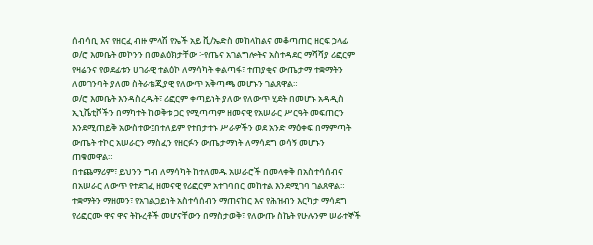ሰብሳቢ እና የዘርፈ ብዙ ምላሽ የኤች አይ ቪ/ኤድስ መከላከልና መቆጣጠር ዘርፍ ኃላፊ ወ/ሮ እመቤት መኮንን በመልዕክታቸው ፦የጤና አገልግሎትና አስተዳደር ማሻሻያ ሪፎርም የዛሬንና የወደፊቱን ሀገራዊ ተልዕኮ ለማሳካት ቀልጣፋ፣ ተጠያቂና ውጤታማ ተቋማትን ለመገንባት ያለመ ስትራቴጂያዊ የለውጥ አቅጣጫ መሆኑን ገልጸዋል።
ወ/ሮ እመቤት እንዳስረዱት፣ ሪፎርም ቀጣይነት ያለው የለውጥ ሂደት በመሆኑ አዳዲስ ኢኒሼቲቮችን በማካተት ከወቅቱ ጋር የሚጣጣም ዘመናዊ የአሠራር ሥርዓት መፍጠርን እንደሚጠይቅ አውስተው፤በተለይም የተበታተኑ ሥራዎችን ወደ አንድ ማዕቀፍ በማምጣት ውጤት ተኮር አሠራርን ማስፈን የዘርፉን ውጤታማነት ለማሳደግ ወሳኝ መሆኑን ጠቁመዋል።
በተጨማሪም፣ ይህንን ግብ ለማሳካት ከተለመዱ አሠራሮች በመላቀቅ በአስተሳሰብና በአሠራር ለውጥ የተደገፈ ዘመናዊ የሪፎርም አተገባበር መከተል እንደሚገባ ገልጸዋል።
ተቋማትን ማዘመን፣ የአገልጋይነት አስተሳሰብን ማጠናከር እና የሕዝብን እርካታ ማሳደግ የሪፎርሙ ዋና ዋና ትኩረቶች መሆናቸውን በማስታወቅ፣ የለውጡ ስኬት የሁሉንም ሠራተኞች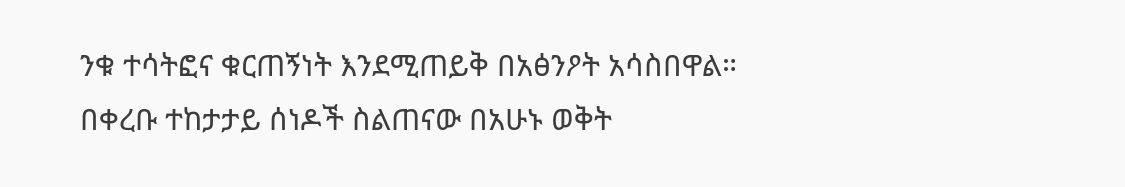ንቁ ተሳትፎና ቁርጠኝነት እንደሚጠይቅ በአፅንዖት አሳስበዋል።
በቀረቡ ተከታታይ ሰነዶች ስልጠናው በአሁኑ ወቅት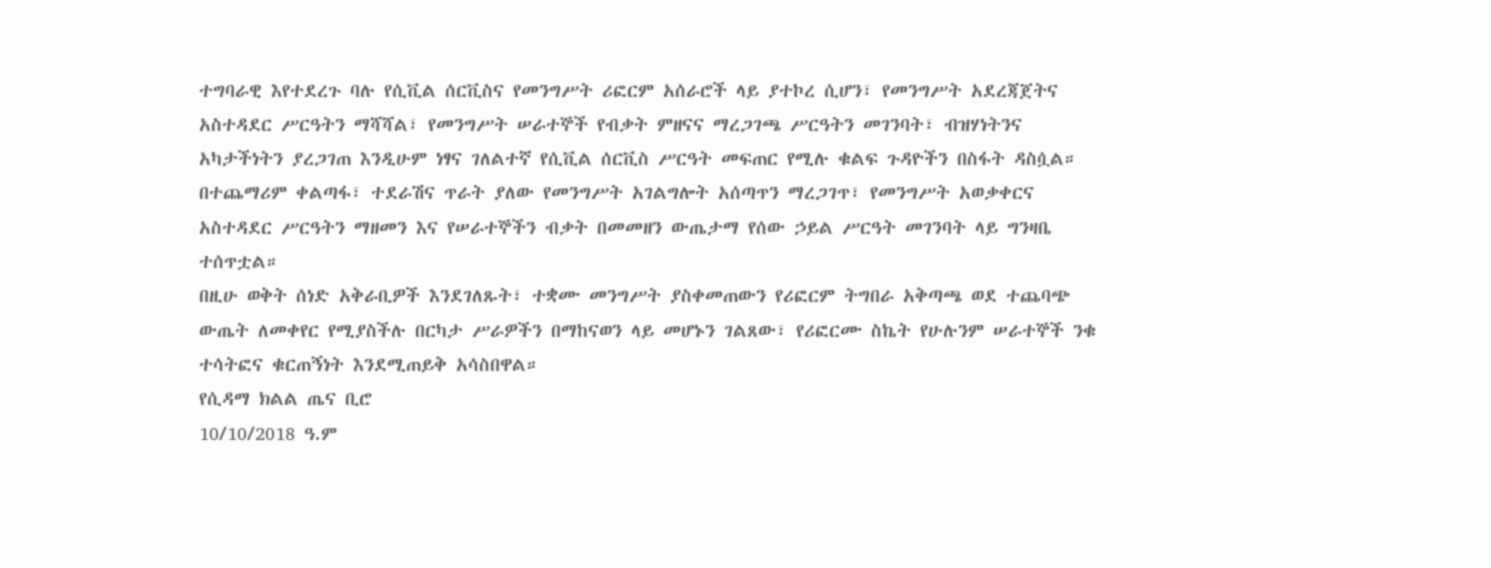ተግባራዊ እየተደረጉ ባሉ የሲቪል ሰርቪስና የመንግሥት ሪፎርም አሰራሮች ላይ ያተኮረ ሲሆን፣ የመንግሥት አደረጃጀትና አስተዳደር ሥርዓትን ማሻሻል፣ የመንግሥት ሠራተኞች የብቃት ምዘናና ማረጋገጫ ሥርዓትን መገንባት፣ ብዝሃነትንና አካታችነትን ያረጋገጠ እንዲሁም ነፃና ገለልተኛ የሲቪል ሰርቪስ ሥርዓት መፍጠር የሚሉ ቁልፍ ጉዳዮችን በስፋት ዳስሷል።
በተጨማሪም ቀልጣፋ፣ ተደራሽና ጥራት ያለው የመንግሥት አገልግሎት አሰጣጥን ማረጋገጥ፣ የመንግሥት አወቃቀርና አስተዳደር ሥርዓትን ማዘመን እና የሠራተኞችን ብቃት በመመዘን ውጤታማ የሰው ኃይል ሥርዓት መገንባት ላይ ግንዛቤ ተሰጥቷል።
በዚሁ ወቅት ሰነድ አቅራቢዎች እንደገለጹት፣ ተቋሙ መንግሥት ያስቀመጠውን የሪፎርም ትግበራ አቅጣጫ ወደ ተጨባጭ ውጤት ለመቀየር የሚያስችሉ በርካታ ሥራዎችን በማከናወን ላይ መሆኑን ገልጸው፣ የሪፎርሙ ስኬት የሁሉንም ሠራተኞች ንቁ ተሳትፎና ቁርጠኝነት እንደሚጠይቅ አሳስበዋል።
የሲዳማ ክልል ጤና ቢሮ
10/10/2018 ዓ.ም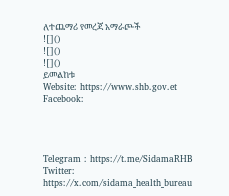ለተጨማሪ የመረጃ አማራጮች
![]()
![]()
![]()
ይመልከቱ
Website: https://www.shb.gov.et
Facebook:




Telegram : https://t.me/SidamaRHB
Twitter: https://x.com/sidama_health_bureau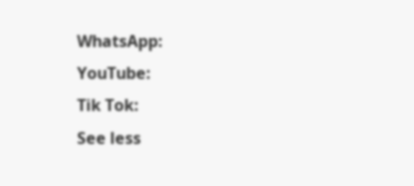WhatsApp:
YouTube:
Tik Tok:
See less